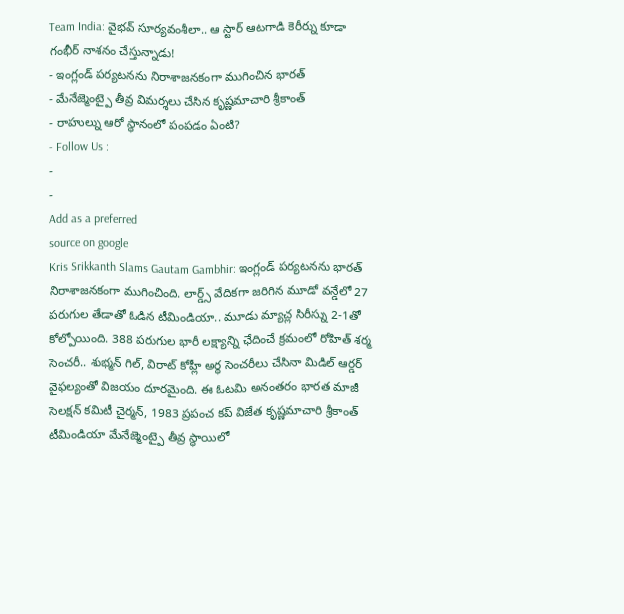Team India: వైభవ్ సూర్యవంశీలా.. ఆ స్టార్ ఆటగాడి కెరీర్ను కూడా గంభీర్ నాశనం చేస్తున్నాడు!
- ఇంగ్లండ్ పర్యటనను నిరాశాజనకంగా ముగించిన భారత్
- మేనేజ్మెంట్పై తీవ్ర విమర్శలు చేసిన కృష్ణమాచారి శ్రీకాంత్
- రాహుల్ను ఆరో స్థానంలో పంపడం ఏంటి?
- Follow Us :
-
-
Add as a preferred
source on google
Kris Srikkanth Slams Gautam Gambhir: ఇంగ్లండ్ పర్యటనను భారత్ నిరాశాజనకంగా ముగించింది. లార్డ్స్ వేదికగా జరిగిన మూడో వన్డేలో 27 పరుగుల తేడాతో ఓడిన టీమిండియా.. మూడు మ్యాచ్ల సిరీస్ను 2-1తో కోల్పోయింది. 388 పరుగుల భారీ లక్ష్యాన్ని ఛేదించే క్రమంలో రోహిత్ శర్మ సెంచరీ.. శుభ్మన్ గిల్, విరాట్ కోహ్లీ అర్ధ సెంచరీలు చేసినా మిడిల్ ఆర్డర్ వైఫల్యంతో విజయం దూరమైంది. ఈ ఓటమి అనంతరం భారత మాజీ సెలక్షన్ కమిటీ చైర్మన్, 1983 ప్రపంచ కప్ విజేత కృష్ణమాచారి శ్రీకాంత్ టీమిండియా మేనేజ్మెంట్పై తీవ్ర స్థాయిలో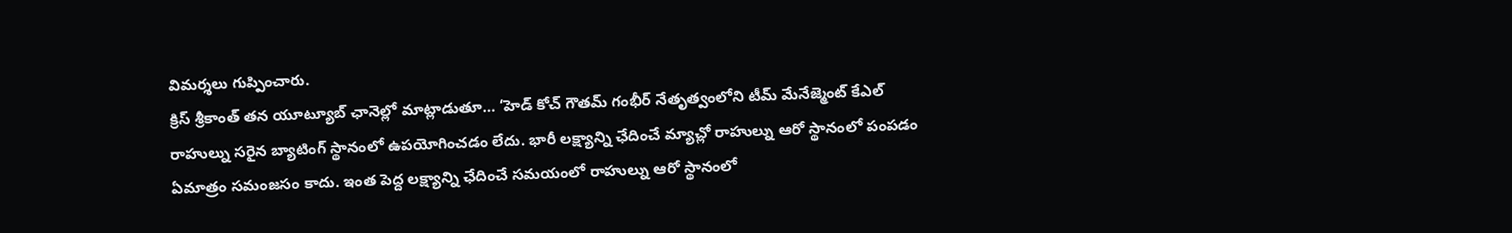విమర్శలు గుప్పించారు.
క్రిస్ శ్రీకాంత్ తన యూట్యూబ్ ఛానెల్లో మాట్లాడుతూ… ‘హెడ్ కోచ్ గౌతమ్ గంభీర్ నేతృత్వంలోని టీమ్ మేనేజ్మెంట్ కేఎల్ రాహుల్ను సరైన బ్యాటింగ్ స్థానంలో ఉపయోగించడం లేదు. భారీ లక్ష్యాన్ని ఛేదించే మ్యాచ్లో రాహుల్ను ఆరో స్థానంలో పంపడం ఏమాత్రం సమంజసం కాదు. ఇంత పెద్ద లక్ష్యాన్ని ఛేదించే సమయంలో రాహుల్ను ఆరో స్థానంలో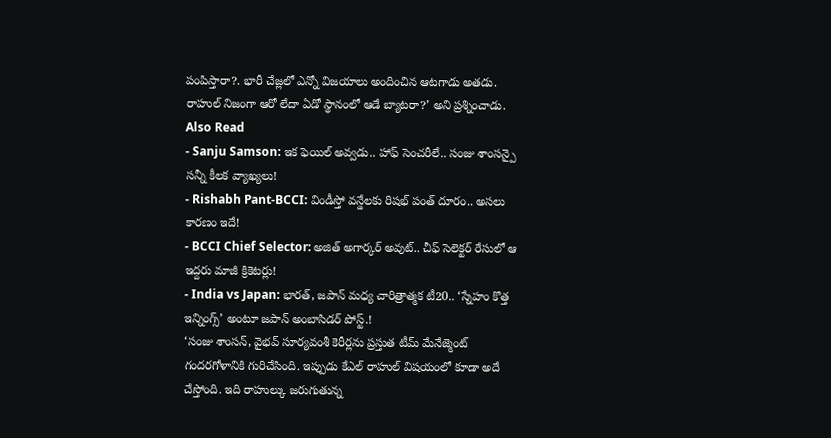పంపిస్తారా?. భారీ చేజ్లలో ఎన్నో విజయాలు అందించిన ఆటగాడు అతడు. రాహుల్ నిజంగా ఆరో లేదా ఏడో స్థానంలో ఆడే బ్యాటరా?’ అని ప్రశ్నించాడు.
Also Read
- Sanju Samson: ఇక ఫెయిల్ అవ్వడు.. హాఫ్ సెంచరీలే.. సంజు శాంసన్పై సన్నీ కీలక వ్యాఖ్యలు!
- Rishabh Pant-BCCI: విండీస్తో వన్డేలకు రిషభ్ పంత్ దూరం.. అసలు కారణం ఇదే!
- BCCI Chief Selector: అజిత్ అగార్కర్ అవుట్.. చీఫ్ సెలెక్టర్ రేసులో ఆ ఇద్దరు మాజీ క్రికెటర్లు!
- India vs Japan: భారత్, జపాన్ మధ్య చారిత్రాత్మక టీ20.. ‘స్నేహం కొత్త ఇన్నింగ్స్’ అంటూ జపాన్ అంబాసిడర్ పోస్ట్.!
‘సంజు శాంసన్, వైభవ్ సూర్యవంశీ కెరీర్లను ప్రస్తుత టీమ్ మేనేజ్మెంట్ గందరగోళానికి గురిచేసింది. ఇప్పుడు కేఎల్ రాహుల్ విషయంలో కూడా అదే చేస్తోంది. ఇది రాహుల్కు జరుగుతున్న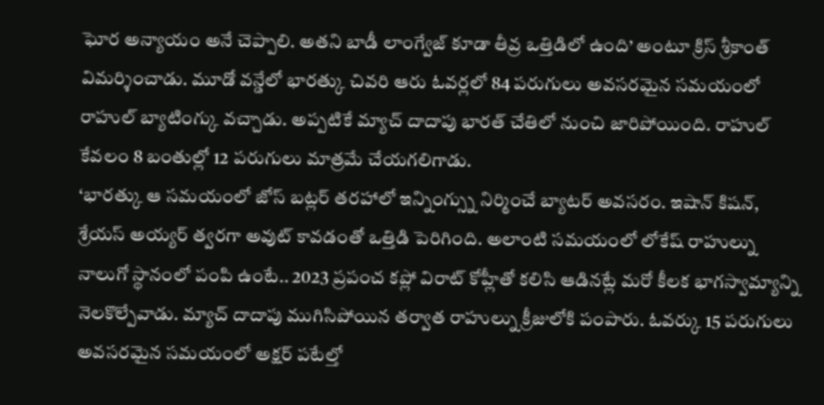ఘోర అన్యాయం అనే చెప్పాలి. అతని బాడీ లాంగ్వేజ్ కూడా తీవ్ర ఒత్తిడిలో ఉంది’ అంటూ క్రిస్ శ్రీకాంత్ విమర్శించాడు. మూడో వన్డేలో భారత్కు చివరి ఆరు ఓవర్లలో 84 పరుగులు అవసరమైన సమయంలో రాహుల్ బ్యాటింగ్కు వచ్చాడు. అప్పటికే మ్యాచ్ దాదాపు భారత్ చేతిలో నుంచి జారిపోయింది. రాహుల్ కేవలం 8 బంతుల్లో 12 పరుగులు మాత్రమే చేయగలిగాడు.
‘భారత్కు ఆ సమయంలో జోస్ బట్లర్ తరహాలో ఇన్నింగ్స్ను నిర్మించే బ్యాటర్ అవసరం. ఇషాన్ కిషన్, శ్రేయస్ అయ్యర్ త్వరగా అవుట్ కావడంతో ఒత్తిడి పెరిగింది. అలాంటి సమయంలో లోకేష్ రాహుల్ను నాలుగో స్థానంలో పంపి ఉంటే.. 2023 ప్రపంచ కప్లో విరాట్ కోహ్లీతో కలిసి ఆడినట్లే మరో కీలక భాగస్వామ్యాన్ని నెలకొల్పేవాడు. మ్యాచ్ దాదాపు ముగిసిపోయిన తర్వాత రాహుల్ను క్రీజులోకి పంపారు. ఓవర్కు 15 పరుగులు అవసరమైన సమయంలో అక్షర్ పటేల్తో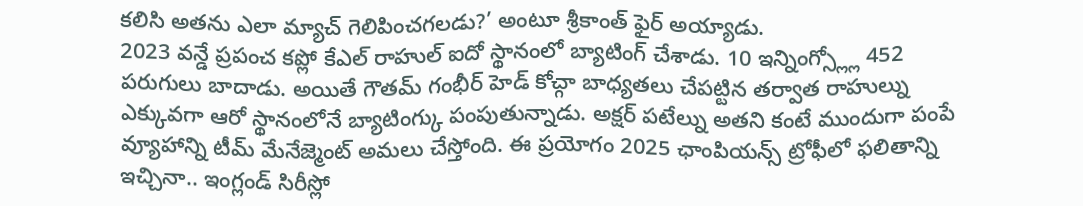కలిసి అతను ఎలా మ్యాచ్ గెలిపించగలడు?’ అంటూ శ్రీకాంత్ ఫైర్ అయ్యాడు.
2023 వన్డే ప్రపంచ కప్లో కేఎల్ రాహుల్ ఐదో స్థానంలో బ్యాటింగ్ చేశాడు. 10 ఇన్నింగ్స్ల్లో 452 పరుగులు బాదాడు. అయితే గౌతమ్ గంభీర్ హెడ్ కోచ్గా బాధ్యతలు చేపట్టిన తర్వాత రాహుల్ను ఎక్కువగా ఆరో స్థానంలోనే బ్యాటింగ్కు పంపుతున్నాడు. అక్షర్ పటేల్ను అతని కంటే ముందుగా పంపే వ్యూహాన్ని టీమ్ మేనేజ్మెంట్ అమలు చేస్తోంది. ఈ ప్రయోగం 2025 ఛాంపియన్స్ ట్రోఫీలో ఫలితాన్ని ఇచ్చినా.. ఇంగ్లండ్ సిరీస్లో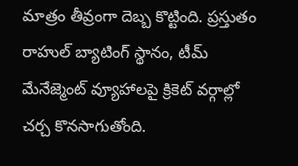మాత్రం తీవ్రంగా దెబ్బ కొట్టింది. ప్రస్తుతం రాహుల్ బ్యాటింగ్ స్థానం, టీమ్ మేనేజ్మెంట్ వ్యూహాలపై క్రికెట్ వర్గాల్లో చర్చ కొనసాగుతోంది.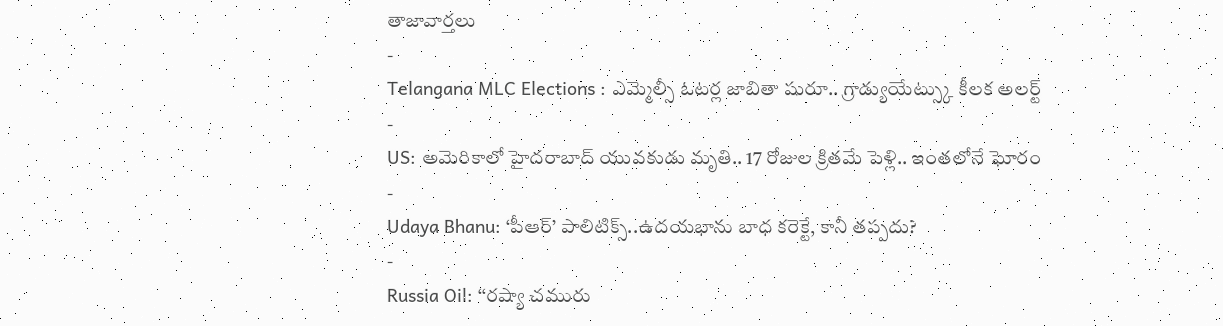తాజావార్తలు
-
Telangana MLC Elections : ఎమ్మెల్సీ ఓటర్ల జాబితా షురూ.. గ్రాడ్యుయేట్స్కు కీలక అలర్ట్
-
US: అమెరికాలో హైదరాబాద్ యువకుడు మృతి.. 17 రోజుల క్రితమే పెళ్లి.. ఇంతలోనే ఘోరం
-
Udaya Bhanu: ‘పీఆర్’ పాలిటిక్స్..ఉదయభాను బాధ కరెక్టే, కానీ తప్పదు?
-
Russia Oil: ‘‘రష్యా చమురు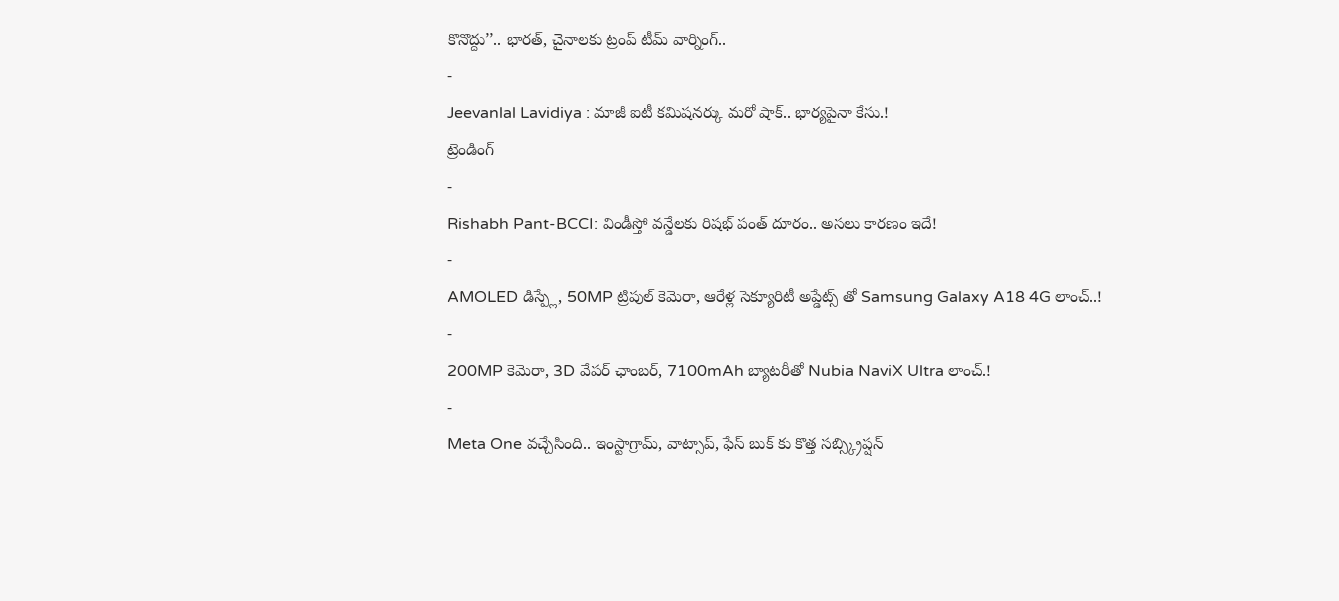కొనొద్దు’’.. భారత్, చైనాలకు ట్రంప్ టీమ్ వార్నింగ్..
-
Jeevanlal Lavidiya : మాజీ ఐటీ కమిషనర్కు మరో షాక్.. భార్యపైనా కేసు.!
ట్రెండింగ్
-
Rishabh Pant-BCCI: విండీస్తో వన్డేలకు రిషభ్ పంత్ దూరం.. అసలు కారణం ఇదే!
-
AMOLED డిస్ప్లే, 50MP ట్రిపుల్ కెమెరా, ఆరేళ్ల సెక్యూరిటీ అప్డేట్స్ తో Samsung Galaxy A18 4G లాంచ్..!
-
200MP కెమెరా, 3D వేపర్ ఛాంబర్, 7100mAh బ్యాటరీతో Nubia NaviX Ultra లాంచ్.!
-
Meta One వచ్చేసింది.. ఇంస్టాగ్రామ్, వాట్సాప్, ఫేస్ బుక్ కు కొత్త సబ్స్క్రిప్షన్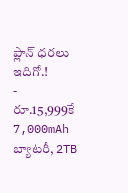ప్లాన్ ధరలు ఇదిగో.!
-
రూ.15,999కే 7,000mAh బ్యాటరీ, 2TB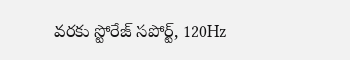వరకు స్టోరేజ్ సపోర్ట్, 120Hz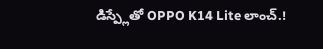డిస్ప్లేతో OPPO K14 Lite లాంచ్.!